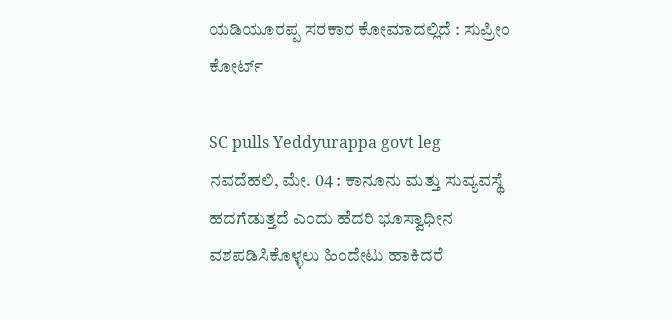ಯಡಿಯೂರಪ್ಪ ಸರಕಾರ ಕೋಮಾದಲ್ಲಿದೆ : ಸುಪ್ರೀಂ ಕೋರ್ಟ್

SC pulls Yeddyurappa govt leg
ನವದೆಹಲಿ, ಮೇ. 04 : ಕಾನೂನು ಮತ್ತು ಸುವ್ಯವಸ್ಥೆ ಹದಗೆಡುತ್ತದೆ ಎಂದು ಹೆದರಿ ಭೂಸ್ವಾಧೀನ ವಶಪಡಿಸಿಕೊಳ್ಳಲು ಹಿಂದೇಟು ಹಾಕಿದರೆ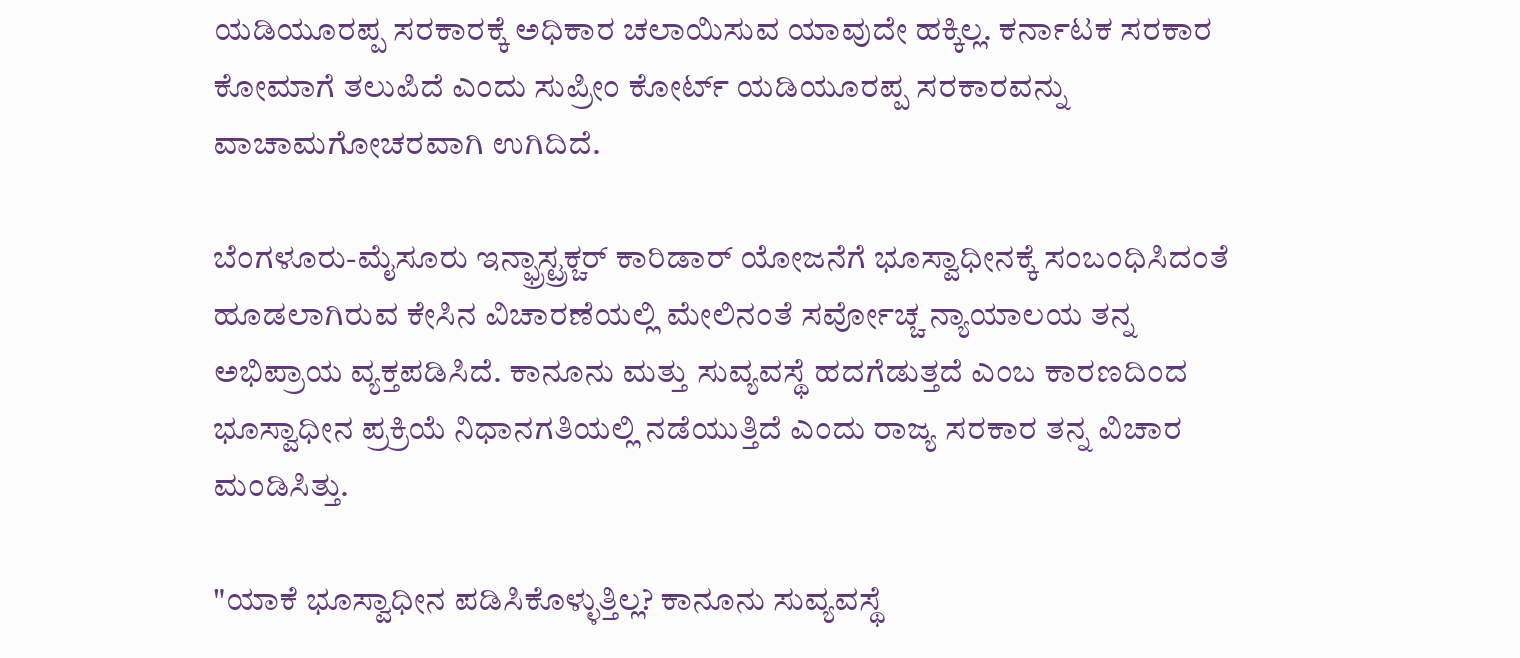ಯಡಿಯೂರಪ್ಪ ಸರಕಾರಕ್ಕೆ ಅಧಿಕಾರ ಚಲಾಯಿಸುವ ಯಾವುದೇ ಹಕ್ಕಿಲ್ಲ. ಕರ್ನಾಟಕ ಸರಕಾರ ಕೋಮಾಗೆ ತಲುಪಿದೆ ಎಂದು ಸುಪ್ರೀಂ ಕೋರ್ಟ್ ಯಡಿಯೂರಪ್ಪ ಸರಕಾರವನ್ನು ವಾಚಾಮಗೋಚರವಾಗಿ ಉಗಿದಿದೆ.

ಬೆಂಗಳೂರು-ಮೈಸೂರು ಇನ್ಫ್ರಾಸ್ಟ್ರಕ್ಚರ್ ಕಾರಿಡಾರ್ ಯೋಜನೆಗೆ ಭೂಸ್ವಾಧೀನಕ್ಕೆ ಸಂಬಂಧಿಸಿದಂತೆ ಹೂಡಲಾಗಿರುವ ಕೇಸಿನ ವಿಚಾರಣೆಯಲ್ಲಿ ಮೇಲಿನಂತೆ ಸರ್ವೋಚ್ಚ ನ್ಯಾಯಾಲಯ ತನ್ನ ಅಭಿಪ್ರಾಯ ವ್ಯಕ್ತಪಡಿಸಿದೆ. ಕಾನೂನು ಮತ್ತು ಸುವ್ಯವಸ್ಥೆ ಹದಗೆಡುತ್ತದೆ ಎಂಬ ಕಾರಣದಿಂದ ಭೂಸ್ವಾಧೀನ ಪ್ರಕ್ರಿಯೆ ನಿಧಾನಗತಿಯಲ್ಲಿ ನಡೆಯುತ್ತಿದೆ ಎಂದು ರಾಜ್ಯ ಸರಕಾರ ತನ್ನ ವಿಚಾರ ಮಂಡಿಸಿತ್ತು.

"ಯಾಕೆ ಭೂಸ್ವಾಧೀನ ಪಡಿಸಿಕೊಳ್ಳುತ್ತಿಲ್ಲ? ಕಾನೂನು ಸುವ್ಯವಸ್ಥೆ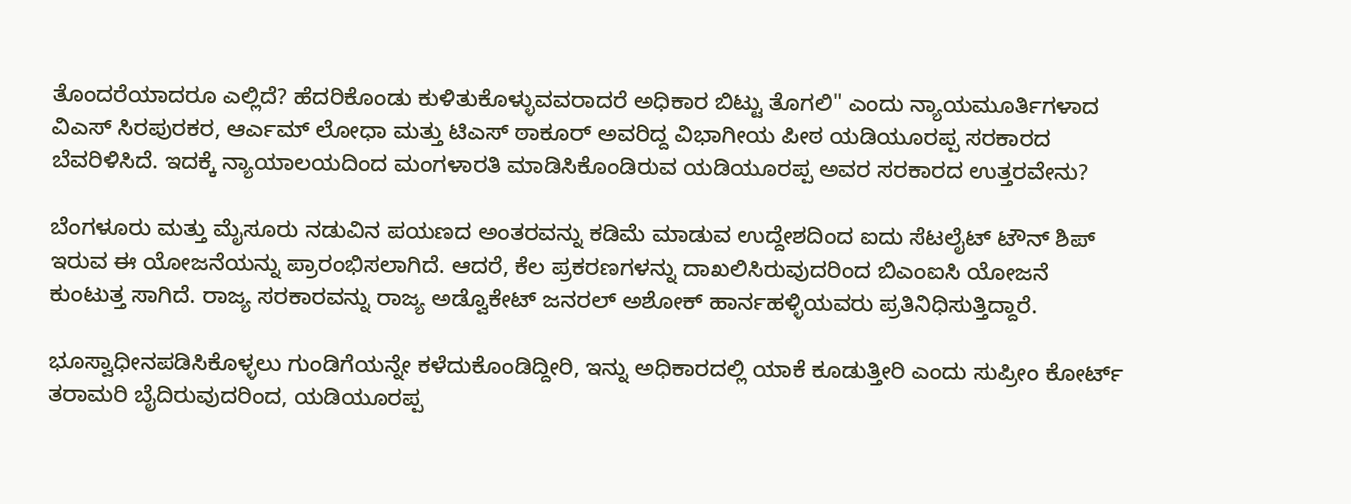ತೊಂದರೆಯಾದರೂ ಎಲ್ಲಿದೆ? ಹೆದರಿಕೊಂಡು ಕುಳಿತುಕೊಳ್ಳುವವರಾದರೆ ಅಧಿಕಾರ ಬಿಟ್ಟು ತೊಗಲಿ" ಎಂದು ನ್ಯಾಯಮೂರ್ತಿಗಳಾದ ವಿಎಸ್ ಸಿರಪುರಕರ, ಆರ್ಎಮ್ ಲೋಧಾ ಮತ್ತು ಟಿಎಸ್ ಠಾಕೂರ್ ಅವರಿದ್ದ ವಿಭಾಗೀಯ ಪೀಠ ಯಡಿಯೂರಪ್ಪ ಸರಕಾರದ ಬೆವರಿಳಿಸಿದೆ. ಇದಕ್ಕೆ ನ್ಯಾಯಾಲಯದಿಂದ ಮಂಗಳಾರತಿ ಮಾಡಿಸಿಕೊಂಡಿರುವ ಯಡಿಯೂರಪ್ಪ ಅವರ ಸರಕಾರದ ಉತ್ತರವೇನು?

ಬೆಂಗಳೂರು ಮತ್ತು ಮೈಸೂರು ನಡುವಿನ ಪಯಣದ ಅಂತರವನ್ನು ಕಡಿಮೆ ಮಾಡುವ ಉದ್ದೇಶದಿಂದ ಐದು ಸೆಟಲೈಟ್ ಟೌನ್ ಶಿಪ್ ಇರುವ ಈ ಯೋಜನೆಯನ್ನು ಪ್ರಾರಂಭಿಸಲಾಗಿದೆ. ಆದರೆ, ಕೆಲ ಪ್ರಕರಣಗಳನ್ನು ದಾಖಲಿಸಿರುವುದರಿಂದ ಬಿಎಂಐಸಿ ಯೋಜನೆ ಕುಂಟುತ್ತ ಸಾಗಿದೆ. ರಾಜ್ಯ ಸರಕಾರವನ್ನು ರಾಜ್ಯ ಅಡ್ವೊಕೇಟ್ ಜನರಲ್ ಅಶೋಕ್ ಹಾರ್ನಹಳ್ಳಿಯವರು ಪ್ರತಿನಿಧಿಸುತ್ತಿದ್ದಾರೆ.

ಭೂಸ್ವಾಧೀನಪಡಿಸಿಕೊಳ್ಳಲು ಗುಂಡಿಗೆಯನ್ನೇ ಕಳೆದುಕೊಂಡಿದ್ದೀರಿ, ಇನ್ನು ಅಧಿಕಾರದಲ್ಲಿ ಯಾಕೆ ಕೂಡುತ್ತೀರಿ ಎಂದು ಸುಪ್ರೀಂ ಕೋರ್ಟ್ ತರಾಮರಿ ಬೈದಿರುವುದರಿಂದ, ಯಡಿಯೂರಪ್ಪ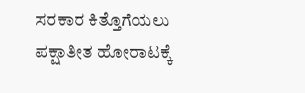ಸರಕಾರ ಕಿತ್ತೊಗೆಯಲು ಪಕ್ಷಾತೀತ ಹೋರಾಟಕ್ಕೆ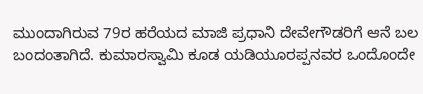ಮುಂದಾಗಿರುವ 79ರ ಹರೆಯದ ಮಾಜಿ ಪ್ರಧಾನಿ ದೇವೇಗೌಡರಿಗೆ ಆನೆ ಬಲ ಬಂದಂತಾಗಿದೆ. ಕುಮಾರಸ್ವಾಮಿ ಕೂಡ ಯಡಿಯೂರಪ್ಪನವರ ಒಂದೊಂದೇ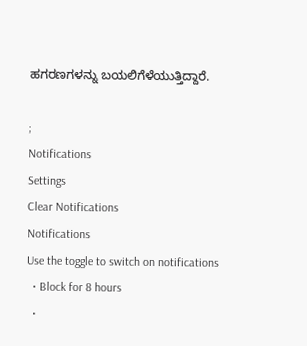ಹಗರಣಗಳನ್ನು ಬಯಲಿಗೆಳೆಯುತ್ತಿದ್ದಾರೆ.

;
Notifications
Settings
Clear Notifications
Notifications
Use the toggle to switch on notifications
  • Block for 8 hours
  •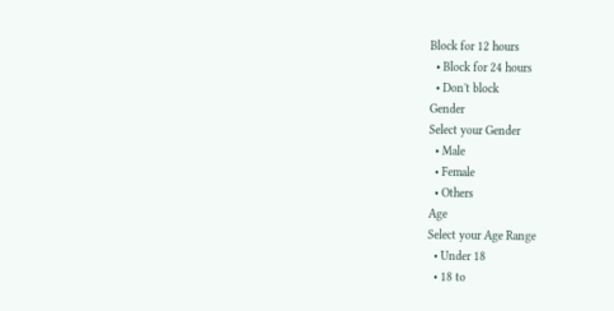Block for 12 hours
  • Block for 24 hours
  • Don't block
Gender
Select your Gender
  • Male
  • Female
  • Others
Age
Select your Age Range
  • Under 18
  • 18 to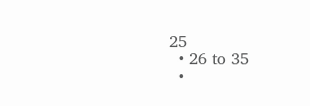25
  • 26 to 35
  •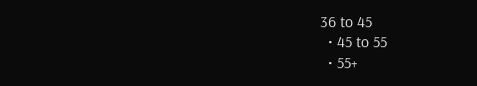36 to 45
  • 45 to 55
  • 55+